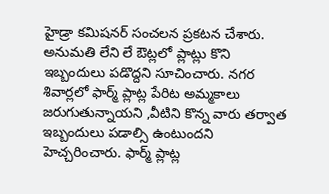హైడ్రా కమిషనర్ సంచలన ప్రకటన చేశారు. అనుమతి లేని లే ఔట్లలో ప్లాట్లు కొని ఇబ్బందులు పడొద్దని సూచించారు. నగర శివార్లలో ఫార్మ్ ప్లాట్ల పేరిట అమ్మకాలు జరుగుతున్నాయని ,వీటిని కొన్న వారు తర్వాత ఇబ్బందులు పడాల్సి ఉంటుందని హెచ్చరించారు. ఫార్మ్ ప్లాట్ల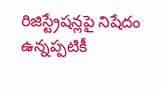రిజిస్ట్రేషన్లపై నిషేదం ఉన్నప్పటికీ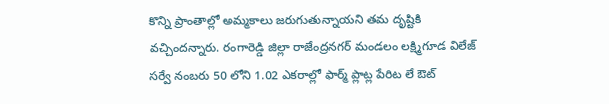కొన్ని ప్రాంతాల్లో అమ్మకాలు జరుగుతున్నాయని తమ దృష్టికి వచ్చిందన్నారు. రంగారెడ్డి జిల్లా రాజేంద్రనగర్ మండలం లక్ష్మిగూడ విలేజ్ సర్వే నంబరు 50 లోని 1.02 ఎకరాల్లో ఫార్మ్ ప్లాట్ల పేరిట లే ఔట్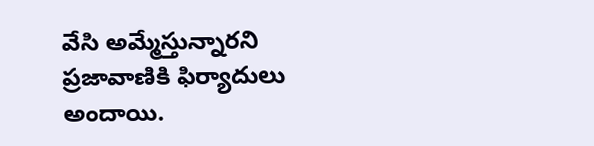వేసి అమ్మేస్తున్నారని ప్రజావాణికి ఫిర్యాదులు అందాయి.